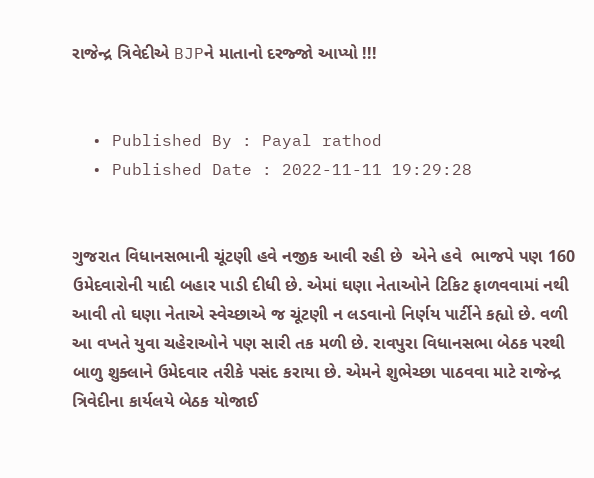રાજેન્દ્ર ત્રિવેદીએ BJPને માતાનો દરજ્જો આપ્યો !!!


  • Published By : Payal rathod
  • Published Date : 2022-11-11 19:29:28


ગુજરાત વિધાનસભાની ચૂંટણી હવે નજીક આવી રહી છે  એને હવે  ભાજપે પણ 160 ઉમેદવારોની યાદી બહાર પાડી દીધી છે. એમાં ઘણા નેતાઓને ટિકિટ ફાળવવામાં નથી આવી તો ઘણા નેતાએ સ્વેચ્છાએ જ ચૂંટણી ન લડવાનો નિર્ણય પાર્ટીને કહ્યો છે. વળી આ વખતે યુવા ચહેરાઓને પણ સારી તક મળી છે. રાવપુરા વિધાનસભા બેઠક પરથી બાળુ શુક્લાને ઉમેદવાર તરીકે પસંદ કરાયા છે. એમને શુભેચ્છા પાઠવવા માટે રાજેન્દ્ર ત્રિવેદીના કાર્યલયે બેઠક યોજાઈ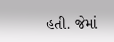હતી. જેમાં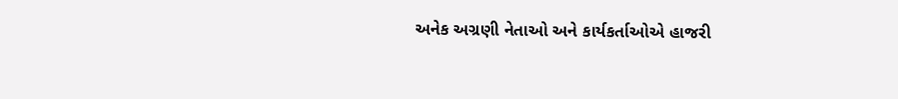અનેક અગ્રણી નેતાઓ અને કાર્યકર્તાઓએ હાજરી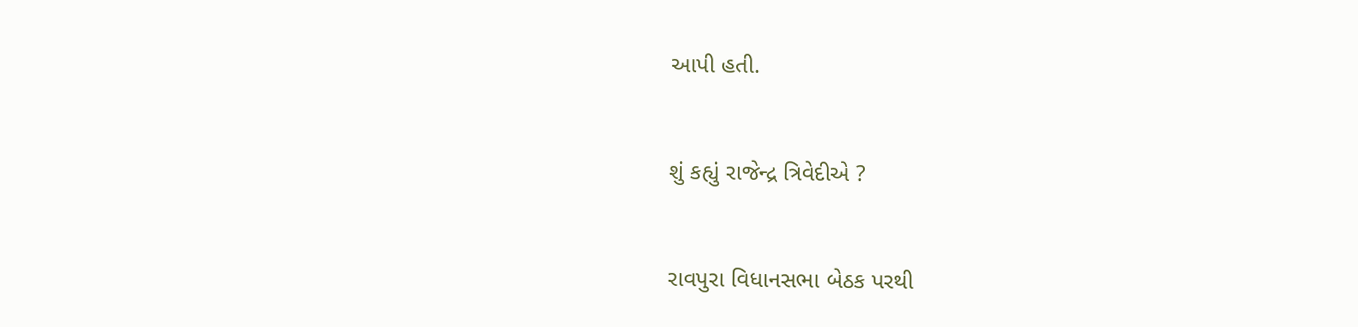આપી હતી.


શું કહ્યું રાજેન્દ્ર ત્રિવેદીએ ?


રાવપુરા વિધાનસભા બેઠક પરથી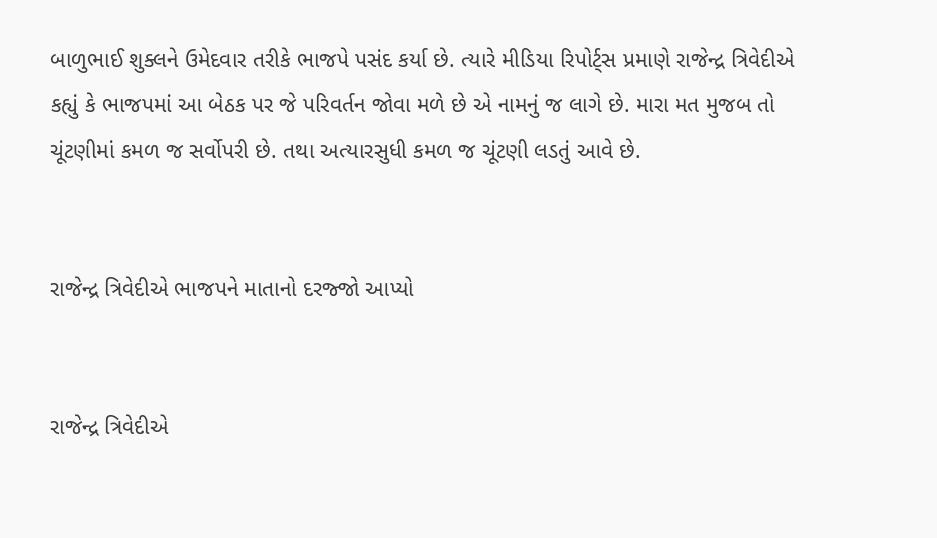બાળુભાઈ શુક્લને ઉમેદવાર તરીકે ભાજપે પસંદ કર્યા છે. ત્યારે મીડિયા રિપોર્ટ્સ પ્રમાણે રાજેન્દ્ર ત્રિવેદીએ કહ્યું કે ભાજપમાં આ બેઠક પર જે પરિવર્તન જોવા મળે છે એ નામનું જ લાગે છે. મારા મત મુજબ તો ચૂંટણીમાં કમળ જ સર્વોપરી છે. તથા અત્યારસુધી કમળ જ ચૂંટણી લડતું આવે છે.


રાજેન્દ્ર ત્રિવેદીએ ભાજપને માતાનો દરજ્જો આપ્યો


રાજેન્દ્ર ત્રિવેદીએ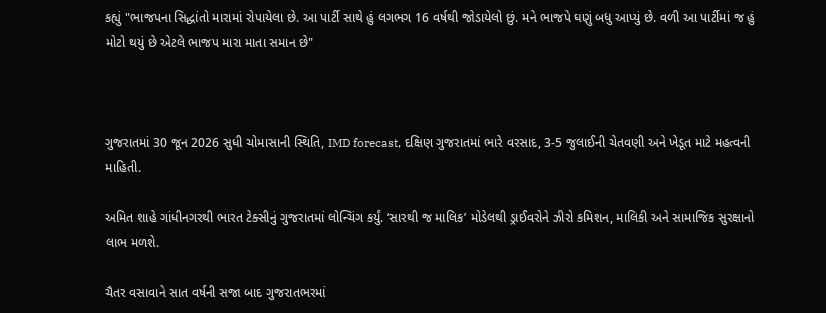કહ્યું "ભાજપના સિદ્ધાંતો મારામાં રોપાયેલા છે. આ પાર્ટી સાથે હું લગભગ 16 વર્ષથી જોડાયેલો છું. મને ભાજપે ઘણું બધુ આપ્યું છે. વળી આ પાર્ટીમાં જ હું મોટો થયું છે એટલે ભાજપ મારા માતા સમાન છે"



ગુજરાતમાં 30 જૂન 2026 સુધી ચોમાસાની સ્થિતિ, IMD forecast, દક્ષિણ ગુજરાતમાં ભારે વરસાદ, 3-5 જુલાઈની ચેતવણી અને ખેડૂત માટે મહત્વની માહિતી.

અમિત શાહે ગાંધીનગરથી ભારત ટેક્સીનું ગુજરાતમાં લોન્ચિંગ કર્યું. ‘સારથી જ માલિક’ મોડેલથી ડ્રાઈવરોને ઝીરો કમિશન, માલિકી અને સામાજિક સુરક્ષાનો લાભ મળશે.

ચૈતર વસાવાને સાત વર્ષની સજા બાદ ગુજરાતભરમાં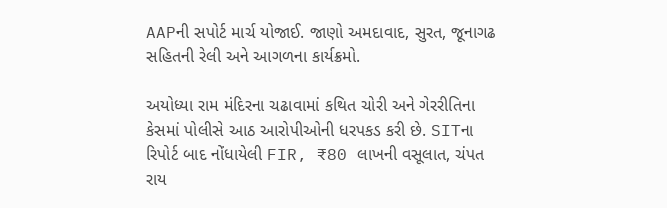AAPની સપોર્ટ માર્ચ યોજાઈ. જાણો અમદાવાદ, સુરત, જૂનાગઢ સહિતની રેલી અને આગળના કાર્યક્રમો.

અયોધ્યા રામ મંદિરના ચઢાવામાં કથિત ચોરી અને ગેરરીતિના કેસમાં પોલીસે આઠ આરોપીઓની ધરપકડ કરી છે. SITના રિપોર્ટ બાદ નોંધાયેલી FIR, ₹80 લાખની વસૂલાત, ચંપત રાય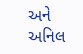અને અનિલ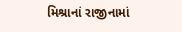મિશ્રાનાં રાજીનામાં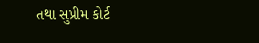તથા સુપ્રીમ કોર્ટ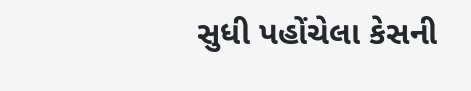સુધી પહોંચેલા કેસની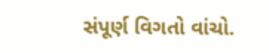સંપૂર્ણ વિગતો વાંચો.